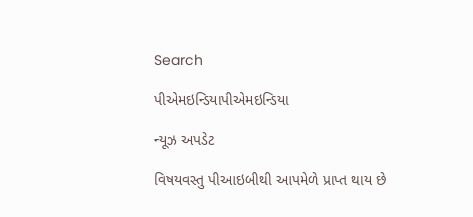Search

પીએમઇન્ડિયાપીએમઇન્ડિયા

ન્યૂઝ અપડેટ

વિષયવસ્તુ પીઆઇબીથી આપમેળે પ્રાપ્ત થાય છે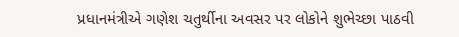પ્રધાનમંત્રીએ ગણેશ ચતુર્થીના અવસર પર લોકોને શુભેચ્છા પાઠવી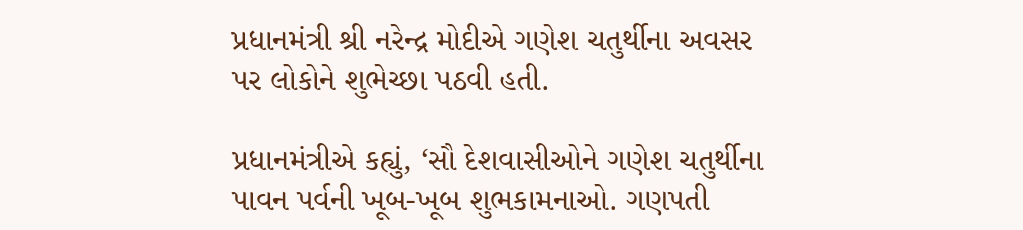પ્રધાનમંત્રી શ્રી નરેન્દ્ર મોદીએ ગણેશ ચતુર્થીના અવસર પર લોકોને શુભેચ્છા પઠવી હતી.

પ્રધાનમંત્રીએ કહ્યું, ‘સૌ દેશવાસીઓને ગણેશ ચતુર્થીના પાવન પર્વની ખૂબ-ખૂબ શુભકામનાઓ. ગણપતી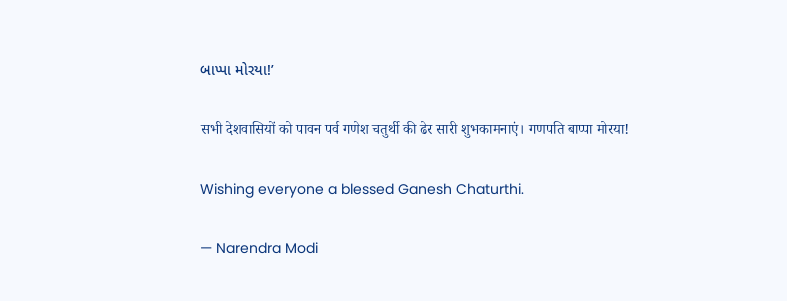બાપ્પા મોરયા!’

सभी देशवासियों को पावन पर्व गणेश चतुर्थी की ढेर सारी शुभकामनाएं। गणपति बाप्पा मोरया!

Wishing everyone a blessed Ganesh Chaturthi.

— Narendra Modi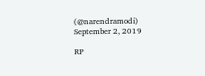(@narendramodi) September 2, 2019

RP